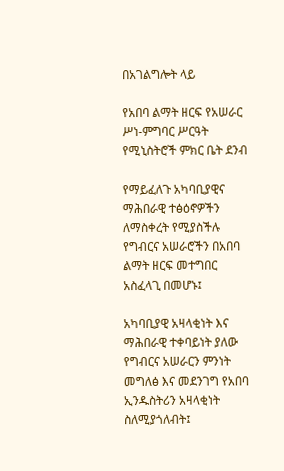በአገልግሎት ላይ

የአበባ ልማት ዘርፍ የአሠራር ሥነ-ምግባር ሥርዓት የሚኒስትሮች ምክር ቤት ደንብ

የማይፈለጉ አካባቢያዊና ማሕበራዊ ተፅዕኖዎችን  ለማስቀረት የሚያስችሉ የግብርና አሠራሮችን በአበባ ልማት ዘርፍ መተግበር አስፈላጊ በመሆኑ፤

አካባቢያዊ አዛላቂነት እና ማሕበራዊ ተቀባይነት ያለው የግብርና አሠራርን ምንነት መግለፅ እና መደንገግ የአበባ ኢንዱስትሪን አዛላቂነት ስለሚያጎለብት፤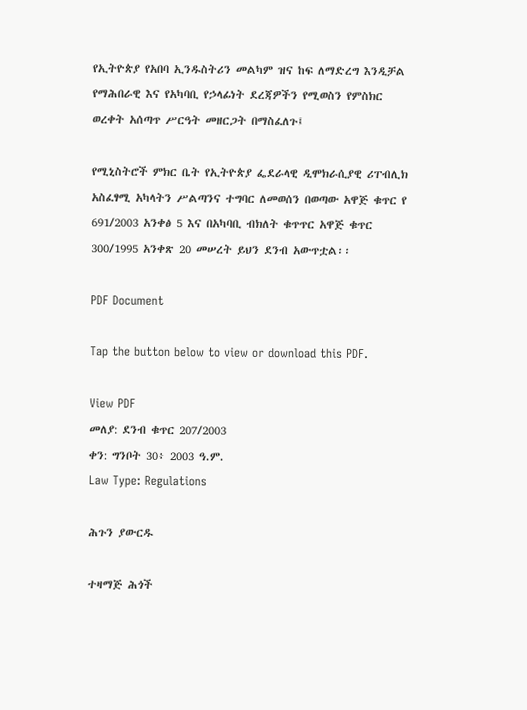የኢትዮጵያ የአበባ ኢንዱስትሪን መልካም ዝና ከፍ ለማድረግ እንዲቻል የማሕበራዊ እና የአካባቢ የኃላፊነት ደረጃዎችን የሚወስን የምስክር ወረቀት አሰጣጥ ሥርዓት መዘርጋት በማስፈለጉ፤

የሚኒስትሮች ምክር ቤት የኢትዮጵያ ፌደራላዊ ዲሞክራሲያዊ ሪፐብሊክ አስፈፃሚ አካላትን ሥልጣንና ተግባር ለመወሰን በወጣው አዋጅ ቁጥር የ 691/2003 አንቀፅ 5 እና በአካባቢ ብክለት ቁጥጥር አዋጅ ቁጥር 300/1995 አንቀጽ 20 መሠረት ይህን ደንብ አውጥቷል፡፡

PDF Document

Tap the button below to view or download this PDF.

View PDF
መለያ: ደንብ ቁጥር 207/2003
ቀን: ግንቦት 30፥ 2003 ዓ.ም.
Law Type: Regulations

ሕጉን ያውርዱ

ተዛማጅ ሕጎች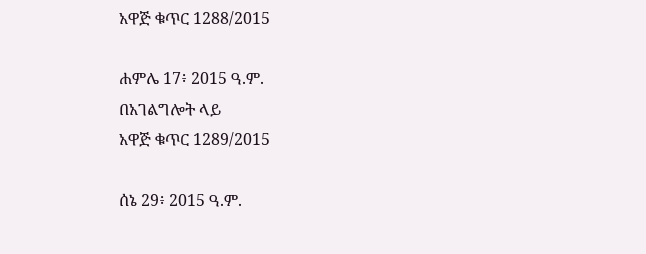አዋጅ ቁጥር 1288/2015

ሐምሌ 17፥ 2015 ዓ.ም.
በአገልግሎት ላይ
አዋጅ ቁጥር 1289/2015

ሰኔ 29፥ 2015 ዓ.ም.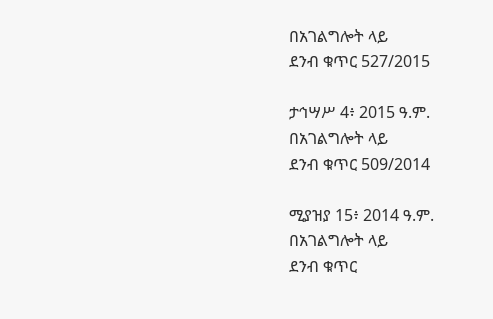በአገልግሎት ላይ
ደንብ ቁጥር 527/2015

ታኅሣሥ 4፥ 2015 ዓ.ም.
በአገልግሎት ላይ
ደንብ ቁጥር 509/2014

ሚያዝያ 15፥ 2014 ዓ.ም.
በአገልግሎት ላይ
ደንብ ቁጥር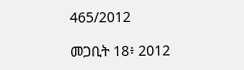465/2012

መጋቢት 18፥ 2012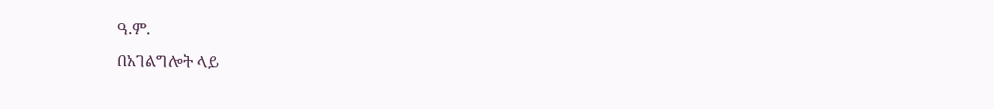ዓ.ም.
በአገልግሎት ላይ